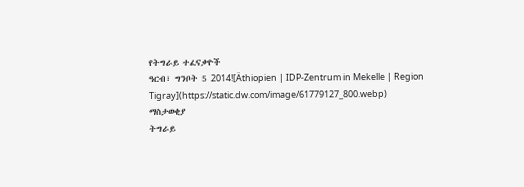የትግራይ ተፈናቃዮች
ዓርብ፣ ግንቦት 5 2014![Äthiopien | IDP-Zentrum in Mekelle | Region Tigray](https://static.dw.com/image/61779127_800.webp)
ማስታወቂያ
ትግራይ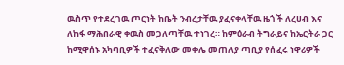ዉስጥ የተደረገዉ ጦርነት ከቤት ንብረታቸዉ ያፈናቀላቸዉ ዜጎች ለረሀብ እና ለከፋ ማሕበራዊ ቀዉስ መጋለጣቸዉ ተነገረ። ከምዕራብ ትግራይና ከኤርትራ ጋር ከሚዋሰኑ አካባቢዎች ተፈናቅለው መቀሌ መጠለያ ጣቢያ የሰፈሩ ነዋሪዎች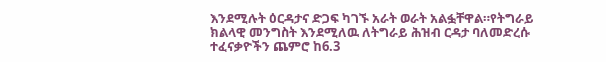እንደሚሉት ዕርዳታና ድጋፍ ካገኙ አራት ወራት አልፏቸዋል።የትግራይ ክልላዊ መንግስት እንደሚለዉ ለትግራይ ሕዝብ ርዳታ ባለመድረሱ ተፈናቃዮችን ጨምሮ ከ6.3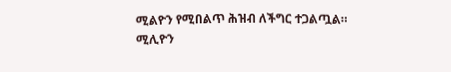ሚልዮን የሚበልጥ ሕዝብ ለችግር ተጋልጧል።
ሚሊዮን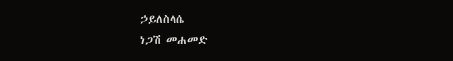ኃይለስላሴ
ነጋሽ መሐመድ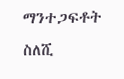ማንተጋፍቶት ስለሺ